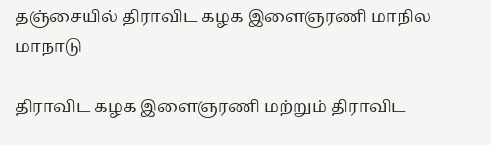தஞ்சையில் திராவிட கழக இளைஞரணி மாநில மாநாடு

திராவிட கழக இளைஞரணி மற்றும் திராவிட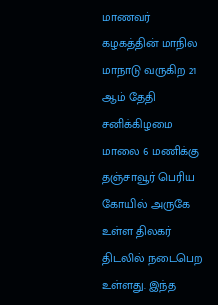மாணவர் கழகத்தின் மாநில மாநாடு வருகிற 21 ஆம் தேதி சனிக்கிழமை மாலை 6 மணிக்கு தஞ்சாவூர் பெரிய கோயில் அருகே உள்ள திலகர் திடலில் நடைபெற உள்ளது. இந்த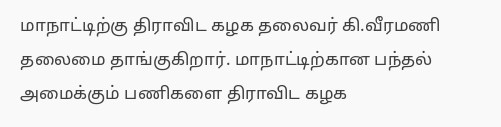மாநாட்டிற்கு திராவிட கழக தலைவர் கி.வீரமணி தலைமை தாங்குகிறார். மாநாட்டிற்கான பந்தல் அமைக்கும் பணிகளை திராவிட கழக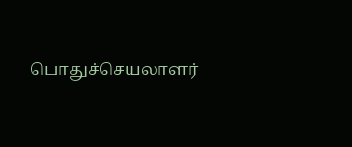பொதுச்செயலாளர்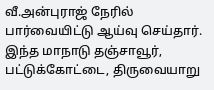வீ.அன்புராஜ் நேரில் பார்வையிட்டு ஆய்வு செய்தார். இந்த மாநாடு தஞ்சாவூர், பட்டுக்கோட்டை, திருவையாறு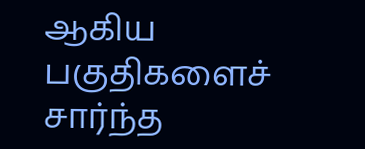ஆகிய பகுதிகளைச் சார்ந்த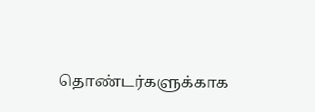தொண்டர்களுக்காக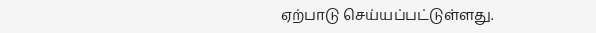ஏற்பாடு செய்யப்பட்டுள்ளது.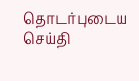தொடர்புடைய செய்தி